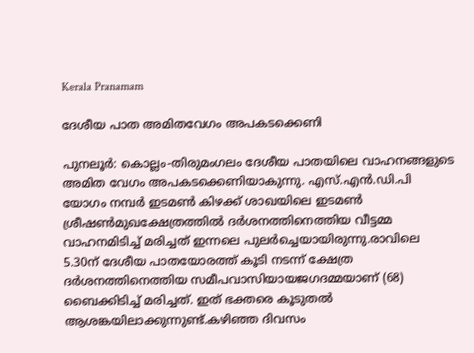Kerala Pranamam

ദേശീയ പാത അമിതവേഗം അപകടക്കെണി

പുനലൂര്‍: കൊല്ലം-തിരുമംഗലം ദേശീയ പാതയിലെ വാഹനങ്ങളുടെ അമിത വേഗം അപകടക്കെണിയാകുന്നു. എസ്.എന്‍.ഡി.പി യോഗം നമ്പര്‍ ഇടമണ്‍ കിഴക്ക് ശാഖയിലെ ഇടമണ്‍ ശ്രീഷണ്‍മുഖക്ഷേത്രത്തില്‍ ദര്‍ശനത്തിനെത്തിയ വീട്ടമ്മ വാഹനമിടിച്ച് മരിച്ചത് ഇന്നലെ പുലര്‍ച്ചെയായിരുന്നു.രാവിലെ 5.30ന് ദേശീയ പാതയോരത്ത് കൂടി നടന്ന് ക്ഷേത്ര ദര്‍ശനത്തിനെത്തിയ സമീപവാസിയായജഗദമ്മയാണ് (68) ബൈക്കിടിച്ച് മരിച്ചത്. ഇത് ഭക്തരെ കൂടുതല്‍ ആശങ്കയിലാക്കുന്നുണ്ട്.കഴിഞ്ഞ ദിവസം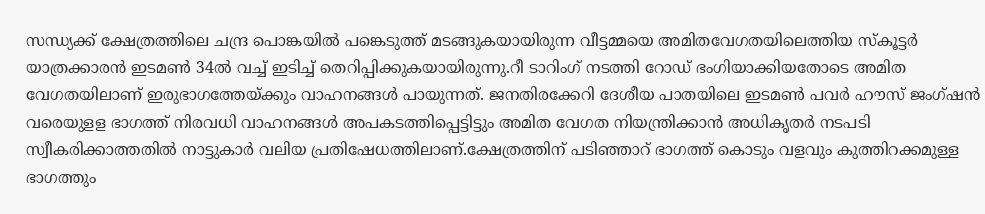സന്ധ്യക്ക് ക്ഷേത്രത്തിലെ ചന്ദ്ര പൊങ്കയില്‍ പങ്കെടുത്ത് മടങ്ങുകയായിരുന്ന വീട്ടമ്മയെ അമിതവേഗതയിലെത്തിയ സ്‌കൂട്ടര്‍ യാത്രക്കാരന്‍ ഇടമണ്‍ 34ല്‍ വച്ച് ഇടിച്ച് തെറിപ്പിക്കുകയായിരുന്നു.റീ ടാറിംഗ് നടത്തി റോഡ് ഭംഗിയാക്കിയതോടെ അമിത വേഗതയിലാണ് ഇരുഭാഗത്തേയ്ക്കും വാഹനങ്ങള്‍ പായുന്നത്. ജനതിരക്കേറി ദേശീയ പാതയിലെ ഇടമണ്‍ പവര്‍ ഹൗസ് ജംഗ്ഷന്‍ വരെയുളള ഭാഗത്ത് നിരവധി വാഹനങ്ങള്‍ അപകടത്തിപ്പെട്ടിട്ടും അമിത വേഗത നിയന്ത്രിക്കാന്‍ അധികൃതര്‍ നടപടി സ്വീകരിക്കാത്തതില്‍ നാട്ടുകാര്‍ വലിയ പ്രതിഷേധത്തിലാണ്.ക്ഷേത്രത്തിന് പടിഞ്ഞാറ് ഭാഗത്ത് കൊടും വളവും കുത്തിറക്കമുള്ള ഭാഗത്തും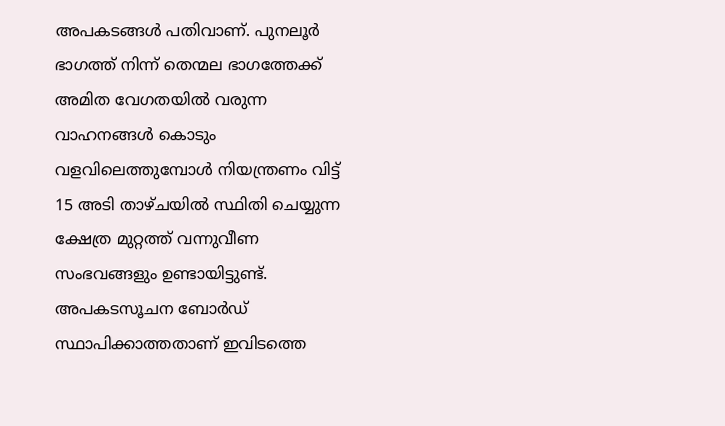അപകടങ്ങള്‍ പതിവാണ്. പുനലൂര്‍ ഭാഗത്ത് നിന്ന് തെന്മല ഭാഗത്തേക്ക് അമിത വേഗതയില്‍ വരുന്ന വാഹനങ്ങള്‍ കൊടും വളവിലെത്തുമ്പോള്‍ നിയന്ത്രണം വിട്ട് 15 അടി താഴ്ചയില്‍ സ്ഥിതി ചെയ്യുന്ന ക്ഷേത്ര മുറ്റത്ത് വന്നുവീണ സംഭവങ്ങളും ഉണ്ടായിട്ടുണ്ട്. അപകടസൂചന ബോര്‍ഡ് സ്ഥാപിക്കാത്തതാണ് ഇവിടത്തെ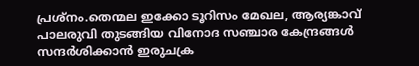പ്രശ്‌നം.തെന്മല ഇക്കോ ടൂറിസം മേഖല, ആര്യങ്കാവ് പാലരുവി തുടങ്ങിയ വിനോദ സഞ്ചാര കേന്ദ്രങ്ങള്‍ സന്ദര്‍ശിക്കാന്‍ ഇരുചക്ര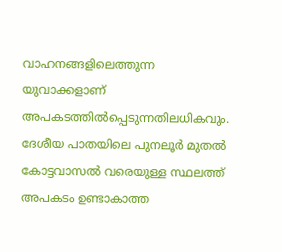വാഹനങ്ങളിലെത്തുന്ന യുവാക്കളാണ് അപകടത്തില്‍പ്പെടുന്നതിലധികവും. ദേശീയ പാതയിലെ പുനലൂര്‍ മുതല്‍ കോട്ടവാസല്‍ വരെയുള്ള സ്ഥലത്ത് അപകടം ഉണ്ടാകാത്ത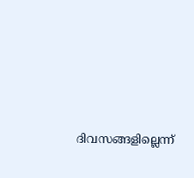ദിവസങ്ങളില്ലെന്ന്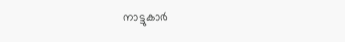നാട്ടുകാര്‍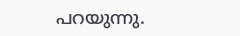പറയുന്നു.